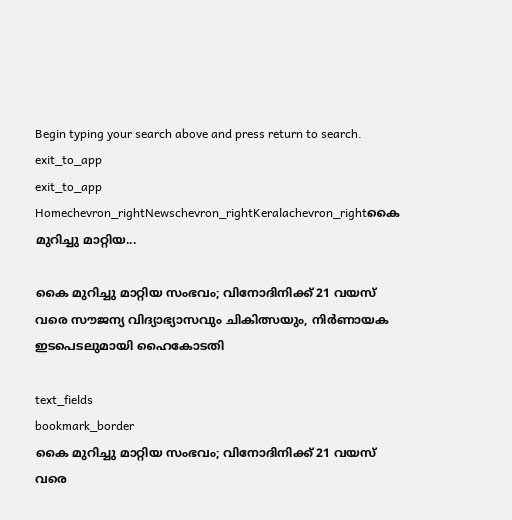Begin typing your search above and press return to search.
exit_to_app
exit_to_app
Homechevron_rightNewschevron_rightKeralachevron_rightകൈ മുറിച്ചു മാറ്റിയ...

കൈ മുറിച്ചു മാറ്റിയ സംഭവം; വിനോദിനിക്ക് 21 വയസ് വരെ സൗജന്യ വിദ്യാഭ്യാസവും ചികിത്സയും, നിര്‍ണായക ഇടപെടലുമായി ഹൈകോടതി

text_fields
bookmark_border
കൈ മുറിച്ചു മാറ്റിയ സംഭവം; വിനോദിനിക്ക് 21 വയസ് വരെ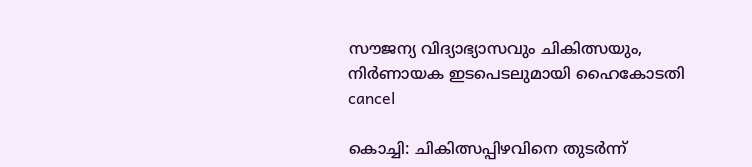സൗജന്യ വിദ്യാഭ്യാസവും ചികിത്സയും, നിര്‍ണായക ഇടപെടലുമായി ഹൈകോടതി
cancel

കൊച്ചി: ചികിത്സപ്പിഴവിനെ തുടർന്ന്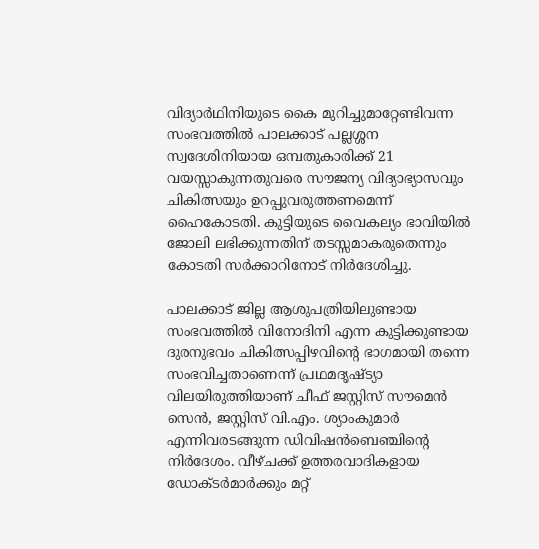വിദ്യാർഥിനിയുടെ കൈ മുറിച്ചുമാറ്റേണ്ടിവന്ന സംഭവത്തിൽ പാലക്കാട് പല്ലശ്ശന സ്വദേശിനിയായ ഒമ്പതുകാരിക്ക് 21 വയസ്സാകുന്നതുവരെ സൗജന്യ വിദ്യാഭ്യാസവും ചികിത്സയും ഉറപ്പുവരുത്തണമെന്ന് ഹൈകോടതി. കുട്ടിയുടെ വൈകല്യം ഭാവിയിൽ ജോലി ലഭിക്കുന്നതിന് തടസ്സമാകരുതെന്നും കോടതി സർക്കാറിനോട് നിർദേശിച്ചു.

പാലക്കാട് ജില്ല ആശുപത്രിയിലുണ്ടായ സംഭവത്തിൽ വിനോദിനി എന്ന കുട്ടിക്കുണ്ടായ ദുരനുഭവം ചികിത്സപ്പിഴവിന്‍റെ ഭാഗമായി തന്നെ സംഭവിച്ചതാണെന്ന് പ്രഥമദൃഷ്ട്യാ വിലയിരുത്തിയാണ് ചീഫ് ജസ്റ്റിസ് സൗമെൻ സെൻ, ജസ്റ്റിസ് വി.എം. ശ്യാംകുമാർ എന്നിവരടങ്ങുന്ന ഡിവിഷൻബെഞ്ചിന്‍റെ നിർദേശം. വീഴ്ചക്ക് ഉത്തരവാദികളായ ഡോക്ടർമാർക്കും മറ്റ്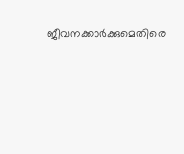ജീവനക്കാർക്കുമെതിരെ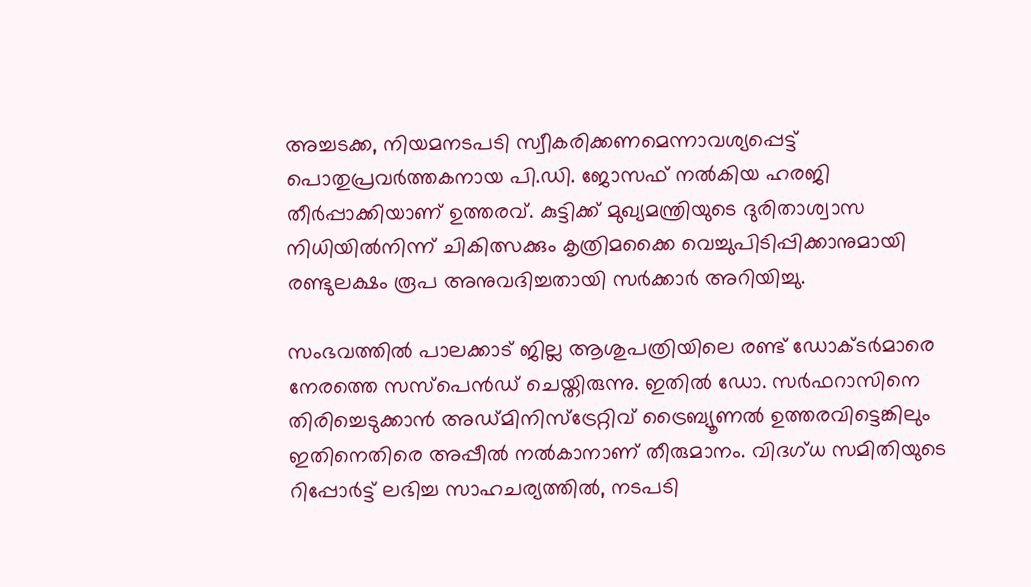അച്ചടക്ക, നിയമനടപടി സ്വീകരിക്കണമെന്നാവശ്യപ്പെട്ട് പൊതുപ്രവർത്തകനായ പി.ഡി. ജോസഫ് നൽകിയ ഹരജി തീർപ്പാക്കിയാണ് ഉത്തരവ്. കുട്ടിക്ക് മുഖ്യമന്ത്രിയുടെ ദുരിതാശ്വാസ നിധിയിൽനിന്ന് ചികിത്സക്കും കൃത്രിമക്കൈ വെച്ചുപിടിപ്പിക്കാനുമായി രണ്ടുലക്ഷം രൂപ അനുവദിച്ചതായി സർക്കാർ അറിയിച്ചു.

സംഭവത്തിൽ പാലക്കാട് ജില്ല ആശുപത്രിയിലെ രണ്ട് ഡോക്ടർമാരെ നേരത്തെ സസ്പെൻഡ് ചെയ്തിരുന്നു. ഇതിൽ ഡോ. സർഫറാസിനെ തിരിച്ചെടുക്കാൻ അഡ്മിനിസ്‌ട്രേറ്റിവ് ട്രൈബ്യൂണൽ ഉത്തരവിട്ടെങ്കിലും ഇതിനെതിരെ അപ്പീൽ നൽകാനാണ് തീരുമാനം. വിദഗ്ധ സമിതിയുടെ റിപ്പോർട്ട് ലഭിച്ച സാഹചര്യത്തിൽ, നടപടി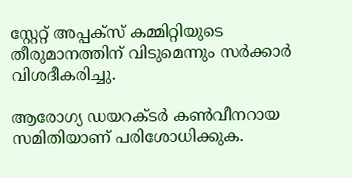സ്റ്റേറ്റ് അപ്പക്സ് കമ്മിറ്റിയുടെ തീരുമാനത്തിന് വിടുമെന്നും സർക്കാർ വിശദീകരിച്ചു.

ആരോഗ്യ ഡയറക്ടർ കൺവീനറായ സമിതിയാണ് പരിശോധിക്കുക.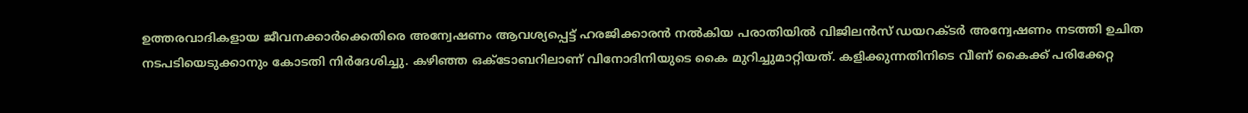ഉത്തരവാദികളായ ജീവനക്കാർക്കെതിരെ അന്വേഷണം ആവശ്യപ്പെട്ട് ഹരജിക്കാരൻ നൽകിയ പരാതിയിൽ വിജിലൻസ് ഡയറക്ടർ അന്വേഷണം നടത്തി ഉചിത നടപടിയെടുക്കാനും കോടതി നിർദേശിച്ചു. കഴിഞ്ഞ ഒക്ടോബറിലാണ് വിനോദിനിയുടെ കൈ മുറിച്ചുമാറ്റിയത്. കളിക്കുന്നതിനിടെ വീണ് കൈക്ക് പരിക്കേറ്റ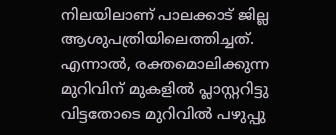നിലയിലാണ് പാലക്കാട് ജില്ല ആശുപത്രിയിലെത്തിച്ചത്. എന്നാൽ, രക്തമൊലിക്കുന്ന മുറിവിന് മുകളിൽ പ്ലാസ്റ്ററിട്ടു വിട്ടതോടെ മുറിവിൽ പഴുപ്പു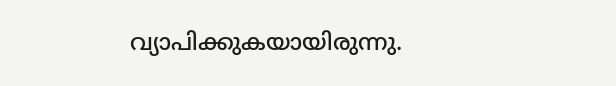വ്യാപിക്കുകയായിരുന്നു.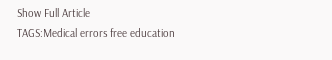Show Full Article
TAGS:Medical errors free education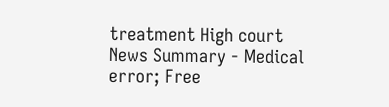treatment High court
News Summary - Medical error; Free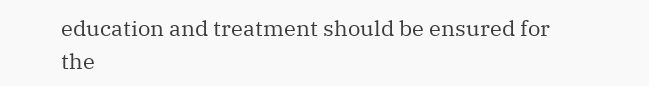education and treatment should be ensured for the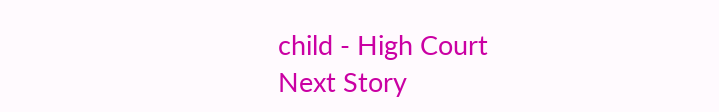child - High Court
Next Story